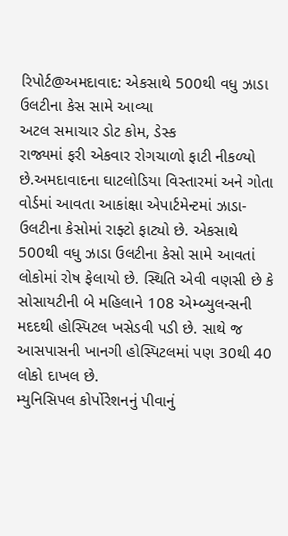રિપોર્ટ@અમદાવાદ: એકસાથે 500થી વધુ ઝાડા ઉલટીના કેસ સામે આવ્યા
અટલ સમાચાર ડોટ કોમ, ડેસ્ક
રાજ્યમાં ફરી એકવાર રોગચાળો ફાટી નીકળ્યો છે.અમદાવાદના ઘાટલોડિયા વિસ્તારમાં અને ગોતા વોર્ડમાં આવતા આકાંક્ષા એપાર્ટમેન્ટમાં ઝાડા-ઉલટીના કેસોમાં રાફ્ટો ફાટ્યો છે. એકસાથે 500થી વધુ ઝાડા ઉલટીના કેસો સામે આવતાં લોકોમાં રોષ ફેલાયો છે. સ્થિતિ એવી વણસી છે કે સોસાયટીની બે મહિલાને 108 એમ્બ્યુલન્સની મદદથી હોસ્પિટલ ખસેડવી પડી છે. સાથે જ આસપાસની ખાનગી હોસ્પિટલમાં પણ 30થી 40 લોકો દાખલ છે.
મ્યુનિસિપલ કોર્પોરેશનનું પીવાનું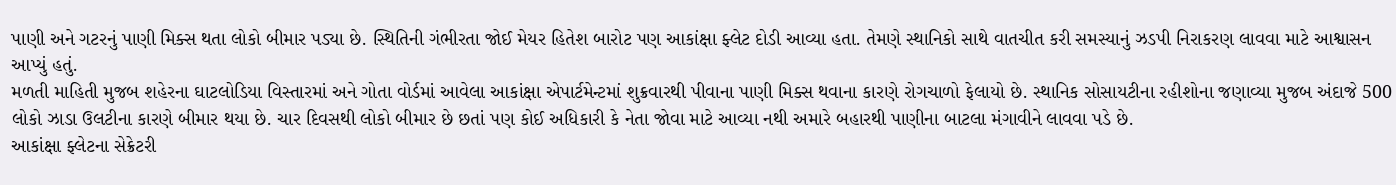પાણી અને ગટરનું પાણી મિક્સ થતા લોકો બીમાર પડ્યા છે. સ્થિતિની ગંભીરતા જોઈ મેયર હિતેશ બારોટ પણ આકાંક્ષા ફ્લેટ દોડી આવ્યા હતા. તેમણે સ્થાનિકો સાથે વાતચીત કરી સમસ્યાનું ઝડપી નિરાકરણ લાવવા માટે આશ્વાસન આપ્યું હતું.
મળતી માહિતી મુજબ શહેરના ઘાટલોડિયા વિસ્તારમાં અને ગોતા વોર્ડમાં આવેલા આકાંક્ષા એપાર્ટમેન્ટમાં શુક્રવારથી પીવાના પાણી મિક્સ થવાના કારણે રોગચાળો ફેલાયો છે. સ્થાનિક સોસાયટીના રહીશોના જણાવ્યા મુજબ અંદાજે 500 લોકો ઝાડા ઉલટીના કારણે બીમાર થયા છે. ચાર દિવસથી લોકો બીમાર છે છતાં પણ કોઈ અધિકારી કે નેતા જોવા માટે આવ્યા નથી અમારે બહારથી પાણીના બાટલા મંગાવીને લાવવા પડે છે.
આકાંક્ષા ફ્લેટના સેક્રેટરી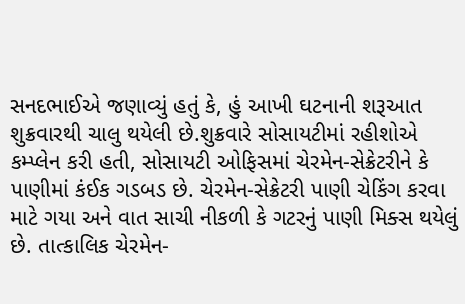સનદભાઈએ જણાવ્યું હતું કે, હું આખી ઘટનાની શરૂઆત શુક્રવારથી ચાલુ થયેલી છે.શુક્રવારે સોસાયટીમાં રહીશોએ કમ્પ્લેન કરી હતી, સોસાયટી ઓફિસમાં ચેરમેન-સેક્રેટરીને કે પાણીમાં કંઈક ગડબડ છે. ચેરમેન-સેક્રેટરી પાણી ચેકિંગ કરવા માટે ગયા અને વાત સાચી નીકળી કે ગટરનું પાણી મિક્સ થયેલું છે. તાત્કાલિક ચેરમેન-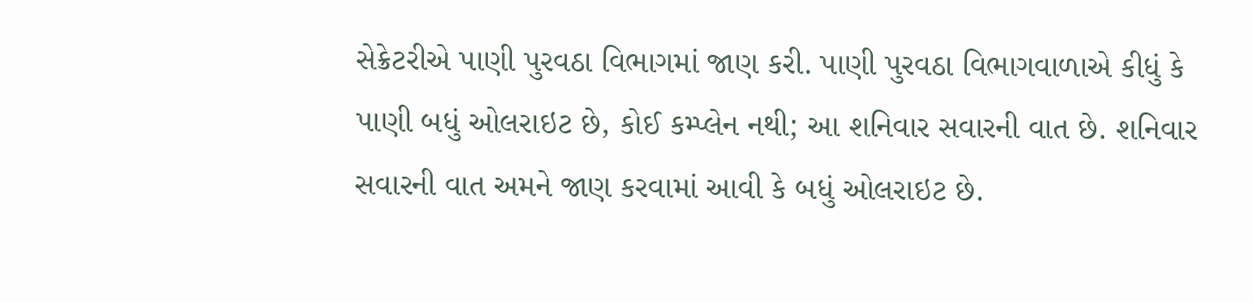સેક્રેટરીએ પાણી પુરવઠા વિભાગમાં જાણ કરી. પાણી પુરવઠા વિભાગવાળાએ કીધું કે પાણી બધું ઓલરાઇટ છે, કોઈ કમ્પ્લેન નથી; આ શનિવાર સવારની વાત છે. શનિવાર સવારની વાત અમને જાણ કરવામાં આવી કે બધું ઓલરાઇટ છે.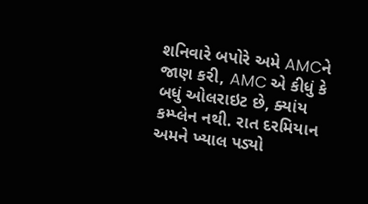શનિવારે બપોરે અમે AMCને જાણ કરી, AMC એ કીધું કે બધું ઓલરાઇટ છે, ક્યાંય કમ્પ્લેન નથી. રાત દરમિયાન અમને ખ્યાલ પડ્યો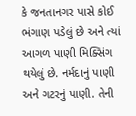કે જનતાનગર પાસે કોઈ ભંગાણ પડેલું છે અને ત્યાં આગળ પાણી મિક્સિંગ થયેલું છે. નર્મદાનું પાણી અને ગટરનું પાણી. તેની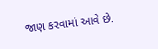જાણ કરવામાં આવે છે.